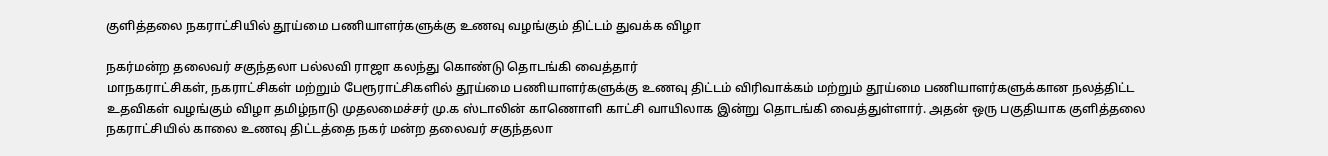குளித்தலை நகராட்சியில் தூய்மை பணியாளர்களுக்கு உணவு வழங்கும் திட்டம் துவக்க விழா

நகர்மன்ற தலைவர் சகுந்தலா பல்லவி ராஜா கலந்து கொண்டு தொடங்கி வைத்தார்
மாநகராட்சிகள், நகராட்சிகள் மற்றும் பேரூராட்சிகளில் தூய்மை பணியாளர்களுக்கு உணவு திட்டம் விரிவாக்கம் மற்றும் தூய்மை பணியாளர்களுக்கான நலத்திட்ட உதவிகள் வழங்கும் விழா தமிழ்நாடு முதலமைச்சர் மு.க ஸ்டாலின் காணொளி காட்சி வாயிலாக இன்று தொடங்கி வைத்துள்ளார். அதன் ஒரு பகுதியாக குளித்தலை நகராட்சியில் காலை உணவு திட்டத்தை நகர் மன்ற தலைவர் சகுந்தலா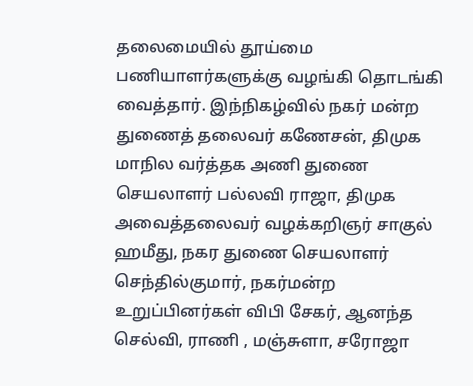தலைமையில் தூய்மை பணியாளர்களுக்கு வழங்கி தொடங்கி வைத்தார். இந்நிகழ்வில் நகர் மன்ற துணைத் தலைவர் கணேசன், திமுக மாநில வர்த்தக அணி துணை செயலாளர் பல்லவி ராஜா, திமுக அவைத்தலைவர் வழக்கறிஞர் சாகுல் ஹமீது, நகர துணை செயலாளர் செந்தில்குமார், நகர்மன்ற உறுப்பினர்கள் விபி சேகர், ஆனந்த செல்வி, ராணி , மஞ்சுளா, சரோஜா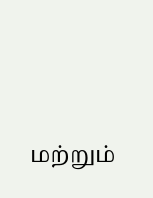மற்றும்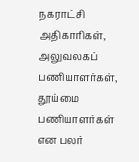நகராட்சி அதிகாரிகள், அலுவலகப் பணியாளர்கள், தூய்மை பணியாளர்கள் என பலர்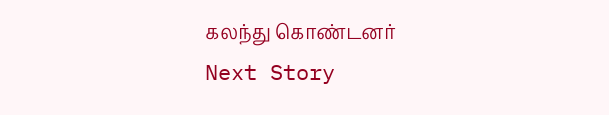கலந்து கொண்டனர்
Next Story